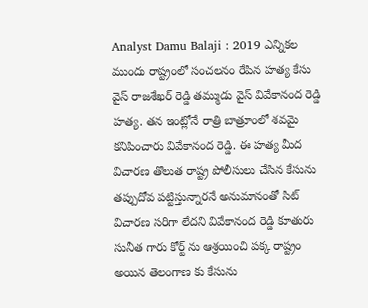Analyst Damu Balaji : 2019 ఎన్నికల ముందు రాష్ట్రంలో సంచలనం రేపిన హత్య కేసు వైస్ రాజశేఖర్ రెడ్డి తమ్ముడు వైస్ వివేకానంద రెడ్డి హత్య. తన ఇంట్లోనే రాత్రి బాత్రూంలో శవమై కనిపించారు వివేకానంద రెడ్డి. ఈ హత్య మీద విచారణ తొలుత రాష్ట్ర పోలీసులు చేసిన కేసును తప్పుదోవ పట్టిస్తున్నారనే అనుమానంతో సిట్ విచారణ సరిగా లేదని వివేకానంద రెడ్డి కూతురు సునీత గారు కోర్ట్ ను ఆశ్రయించి పక్క రాష్ట్రం అయిన తెలంగాణ కు కేసును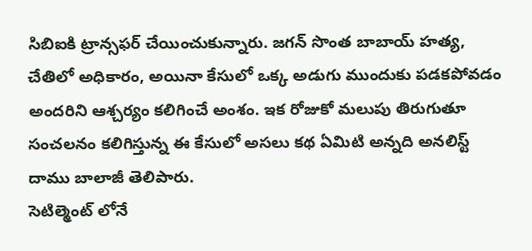సిబిఐకి ట్రాన్సఫర్ చేయించుకున్నారు. జగన్ సొంత బాబాయ్ హత్య, చేతిలో అధికారం, అయినా కేసులో ఒక్క అడుగు ముందుకు పడకపోవడం అందరిని ఆశ్చర్యం కలిగించే అంశం. ఇక రోజుకో మలుపు తిరుగుతూ సంచలనం కలిగిస్తున్న ఈ కేసులో అసలు కథ ఏమిటి అన్నది అనలిస్ట్ దాము బాలాజీ తెలిపారు.
సెటిల్మెంట్ లోనే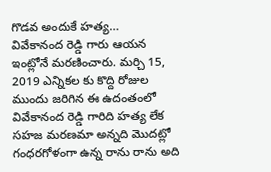గొడవ అందుకే హత్య…
వివేకానంద రెడ్డి గారు ఆయన ఇంట్లోనే మరణించారు. మర్చి 15, 2019 ఎన్నికల కు కొద్ది రోజుల ముందు జరిగిన ఈ ఉదంతంలో వివేకానంద రెడ్డి గారిది హత్య లేక సహజ మరణమా అన్నది మొదట్లో గంధరగోళంగా ఉన్న రాను రాను అది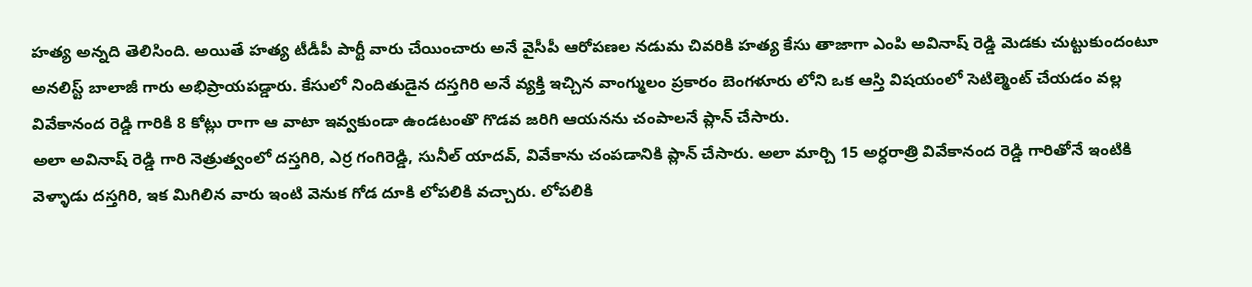హత్య అన్నది తెలిసింది. అయితే హత్య టీడీపీ పార్టీ వారు చేయించారు అనే వైసీపీ ఆరోపణల నడుమ చివరికి హత్య కేసు తాజాగా ఎంపి అవినాష్ రెడ్డి మెడకు చుట్టుకుందంటూ అనలిస్ట్ బాలాజీ గారు అభిప్రాయపడ్డారు. కేసులో నిందితుడైన దస్తగిరి అనే వ్యక్తి ఇచ్చిన వాంగ్ములం ప్రకారం బెంగళూరు లోని ఒక ఆస్తి విషయంలో సెటిల్మెంట్ చేయడం వల్ల వివేకానంద రెడ్డి గారికి 8 కోట్లు రాగా ఆ వాటా ఇవ్వకుండా ఉండటంతొ గొడవ జరిగి ఆయనను చంపాలనే ప్లాన్ చేసారు.
అలా అవినాష్ రెడ్డి గారి నెత్రుత్వంలో దస్తగిరి, ఎర్ర గంగిరెడ్డి, సునీల్ యాదవ్, వివేకాను చంపడానికి ప్లాన్ చేసారు. అలా మార్చి 15 అర్ధరాత్రి వివేకానంద రెడ్డి గారితోనే ఇంటికి వెళ్ళాడు దస్తగిరి, ఇక మిగిలిన వారు ఇంటి వెనుక గోడ దూకి లోపలికి వచ్చారు. లోపలికి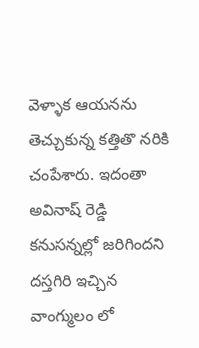వెళ్ళాక ఆయనను తెచ్చుకున్న కత్తితొ నరికి చంపేశారు. ఇదంతా అవినాష్ రెడ్డి కనుసన్నల్లో జరిగిందని దస్తగిరి ఇచ్చిన వాంగ్ములం లో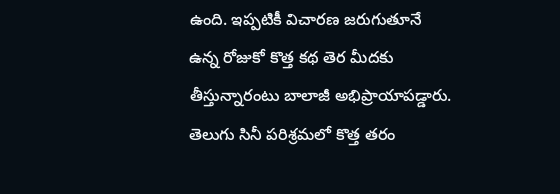ఉంది. ఇప్పటికీ విచారణ జరుగుతూనే ఉన్న రోజుకో కొత్త కథ తెర మీదకు తీస్తున్నారంటు బాలాజీ అభిప్రాయాపడ్డారు.
తెలుగు సినీ పరిశ్రమలో కొత్త తరం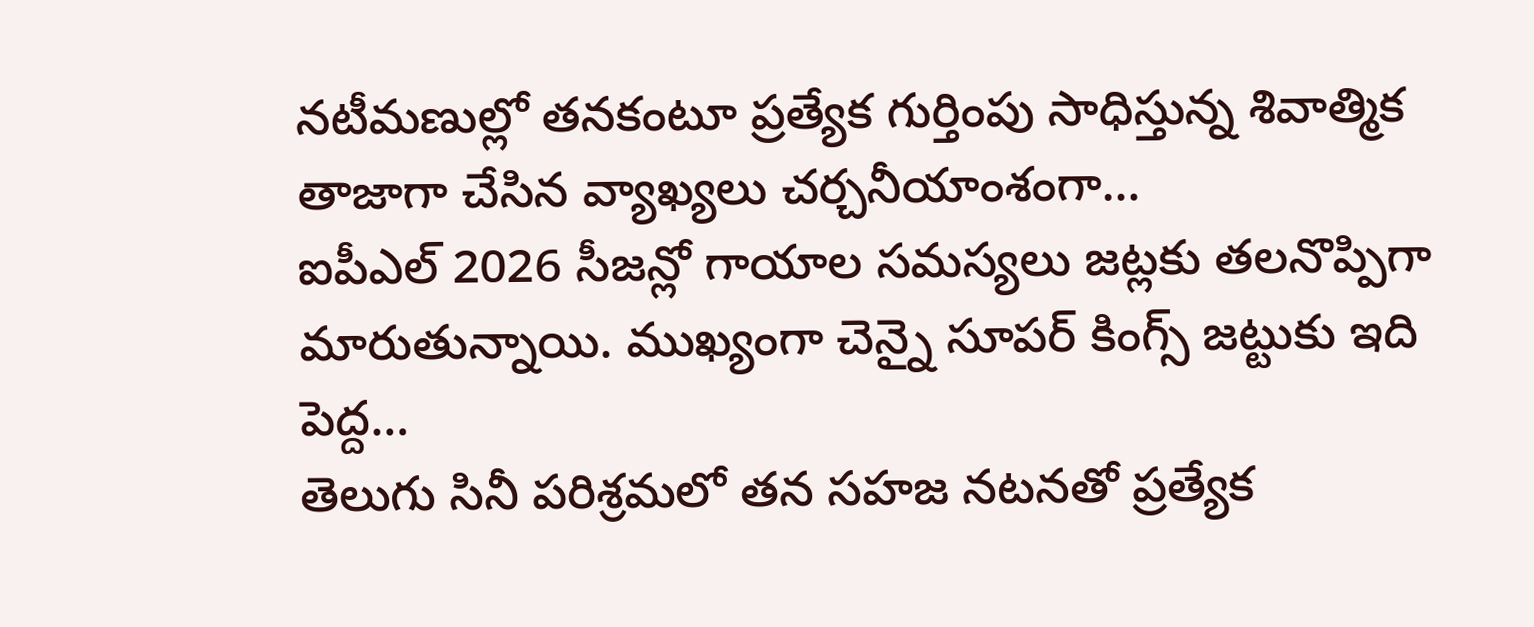నటీమణుల్లో తనకంటూ ప్రత్యేక గుర్తింపు సాధిస్తున్న శివాత్మిక తాజాగా చేసిన వ్యాఖ్యలు చర్చనీయాంశంగా…
ఐపీఎల్ 2026 సీజన్లో గాయాల సమస్యలు జట్లకు తలనొప్పిగా మారుతున్నాయి. ముఖ్యంగా చెన్నై సూపర్ కింగ్స్ జట్టుకు ఇది పెద్ద…
తెలుగు సినీ పరిశ్రమలో తన సహజ నటనతో ప్రత్యేక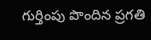గుర్తింపు పొందిన ప్రగతి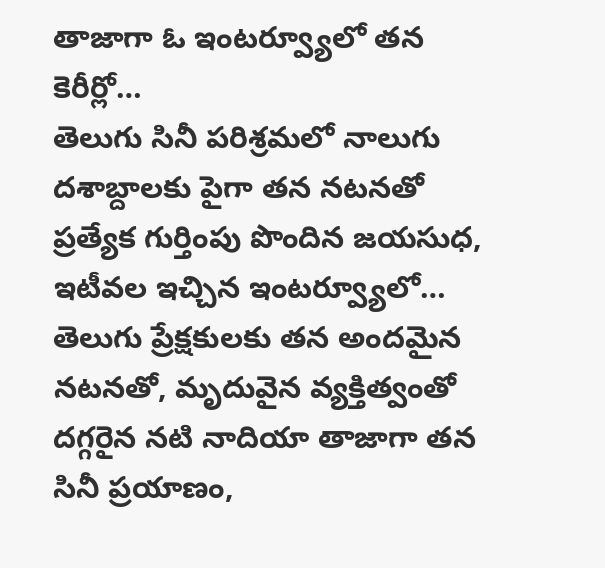తాజాగా ఓ ఇంటర్వ్యూలో తన కెరీర్లో…
తెలుగు సినీ పరిశ్రమలో నాలుగు దశాబ్దాలకు పైగా తన నటనతో ప్రత్యేక గుర్తింపు పొందిన జయసుధ, ఇటీవల ఇచ్చిన ఇంటర్వ్యూలో…
తెలుగు ప్రేక్షకులకు తన అందమైన నటనతో, మృదువైన వ్యక్తిత్వంతో దగ్గరైన నటి నాదియా తాజాగా తన సినీ ప్రయాణం,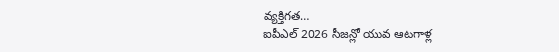వ్యక్తిగత…
ఐపీఎల్ 2026 సీజన్లో యువ ఆటగాళ్ల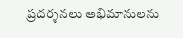ప్రదర్శనలు అభిమానులను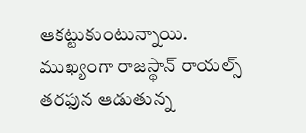ఆకట్టుకుంటున్నాయి. ముఖ్యంగా రాజస్థాన్ రాయల్స్ తరఫున ఆడుతున్న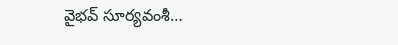వైభవ్ సూర్యవంశీ…